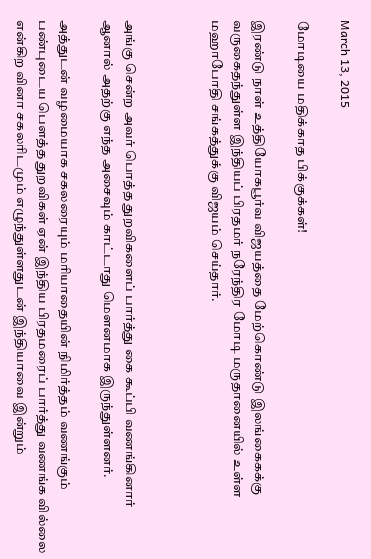March 13, 2015

மோடியை மதிக்காத பிக்குக்கள்!

இரண்டு நாள் உத்தியோகபூர்வ விஜயத்தை மேற்கொண்டு இலங்கைகக்கு  வருகைதந்துள்ள இந்தியப் பிரதமர் நரேந்திர மோடி மருதானையில் உள்ள மஹாபோதி சங்கத்துக்கு விஜயம் செய்தார்.



அங்கு சென்ற அவர் பொத்த துறவிகளைப் பார்த்து கை கூப்பி வணங்கினார் ஆனால் அதற்கு எந்த அசைவும் காட்டாது மௌனமாக இருந்துள்ளனர்.

அத்துடன் வழமையாக சகலரையும் மரியாதையின் நிமிர்த்தம் வணங்கும் பண்புடைய பௌத்த துறவிகள் ஏன் இந்திய பிரதமரைப் பார்த்து வணங்க வில்லை என்கிற வினா சகலரிடமும் எழுந்துள்ளதுடன் இந்தியாவை இன்றும்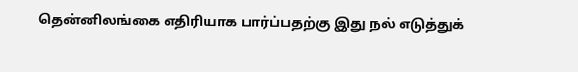தென்னிலங்கை எதிரியாக பார்ப்பதற்கு இது நல் எடுத்துக்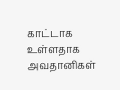காட்டாக உள்ளதாக அவதானிகள்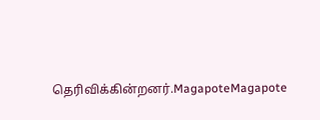தெரிவிக்கின்றனர்.MagapoteMagapote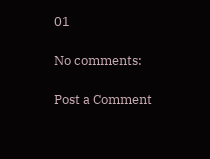01

No comments:

Post a Comment